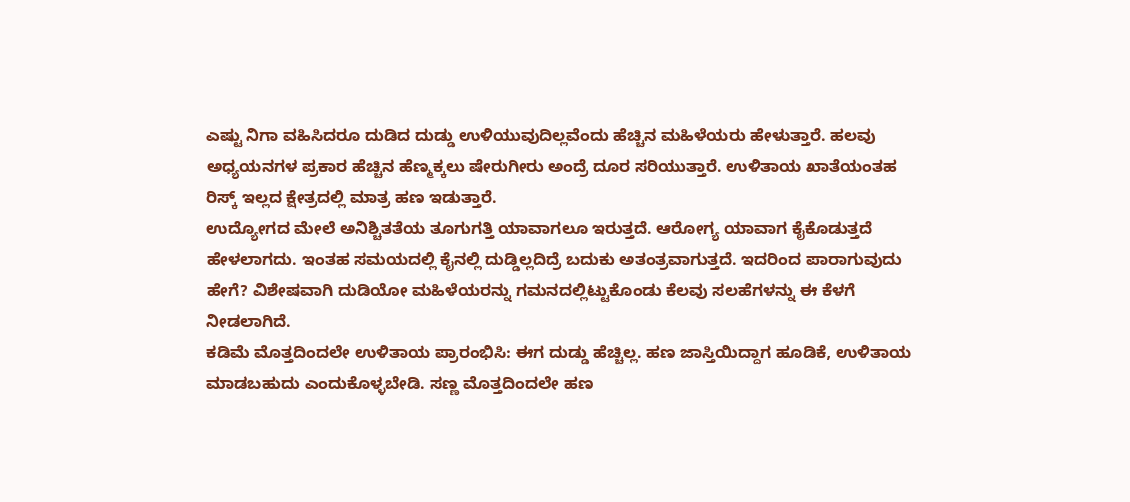ಎಷ್ಟು ನಿಗಾ ವಹಿಸಿದರೂ ದುಡಿದ ದುಡ್ಡು ಉಳಿಯುವುದಿಲ್ಲವೆಂದು ಹೆಚ್ಚಿನ ಮಹಿಳೆಯರು ಹೇಳುತ್ತಾರೆ. ಹಲವು ಅಧ್ಯಯನಗಳ ಪ್ರಕಾರ ಹೆಚ್ಚಿನ ಹೆಣ್ಮಕ್ಕಲು ಷೇರುಗೀರು ಅಂದ್ರೆ ದೂರ ಸರಿಯುತ್ತಾರೆ. ಉಳಿತಾಯ ಖಾತೆಯಂತಹ ರಿಸ್ಕ್ ಇಲ್ಲದ ಕ್ಷೇತ್ರದಲ್ಲಿ ಮಾತ್ರ ಹಣ ಇಡುತ್ತಾರೆ.
ಉದ್ಯೋಗದ ಮೇಲೆ ಅನಿಶ್ಚಿತತೆಯ ತೂಗುಗತ್ತಿ ಯಾವಾಗಲೂ ಇರುತ್ತದೆ. ಆರೋಗ್ಯ ಯಾವಾಗ ಕೈಕೊಡುತ್ತದೆ ಹೇಳಲಾಗದು. ಇಂತಹ ಸಮಯದಲ್ಲಿ ಕೈನಲ್ಲಿ ದುಡ್ಡಿಲ್ಲದಿದ್ರೆ ಬದುಕು ಅತಂತ್ರವಾಗುತ್ತದೆ. ಇದರಿಂದ ಪಾರಾಗುವುದು ಹೇಗೆ? ವಿಶೇಷವಾಗಿ ದುಡಿಯೋ ಮಹಿಳೆಯರನ್ನು ಗಮನದಲ್ಲಿಟ್ಟುಕೊಂಡು ಕೆಲವು ಸಲಹೆಗಳನ್ನು ಈ ಕೆಳಗೆ ನೀಡಲಾಗಿದೆ.
ಕಡಿಮೆ ಮೊತ್ತದಿಂದಲೇ ಉಳಿತಾಯ ಪ್ರಾರಂಭಿಸಿ: ಈಗ ದುಡ್ಡು ಹೆಚ್ಚಿಲ್ಲ. ಹಣ ಜಾಸ್ತಿಯಿದ್ದಾಗ ಹೂಡಿಕೆ, ಉಳಿತಾಯ ಮಾಡಬಹುದು ಎಂದುಕೊಳ್ಳಬೇಡಿ. ಸಣ್ಣ ಮೊತ್ತದಿಂದಲೇ ಹಣ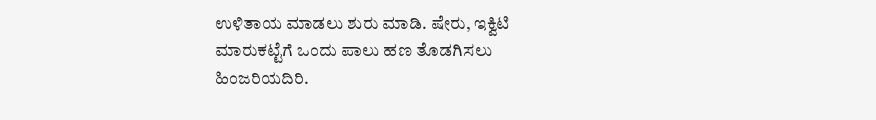ಉಳಿತಾಯ ಮಾಡಲು ಶುರು ಮಾಡಿ. ಷೇರು, ಇಕ್ವಿಟಿ ಮಾರುಕಟ್ಟೆಗೆ ಒಂದು ಪಾಲು ಹಣ ತೊಡಗಿಸಲು ಹಿಂಜರಿಯದಿರಿ.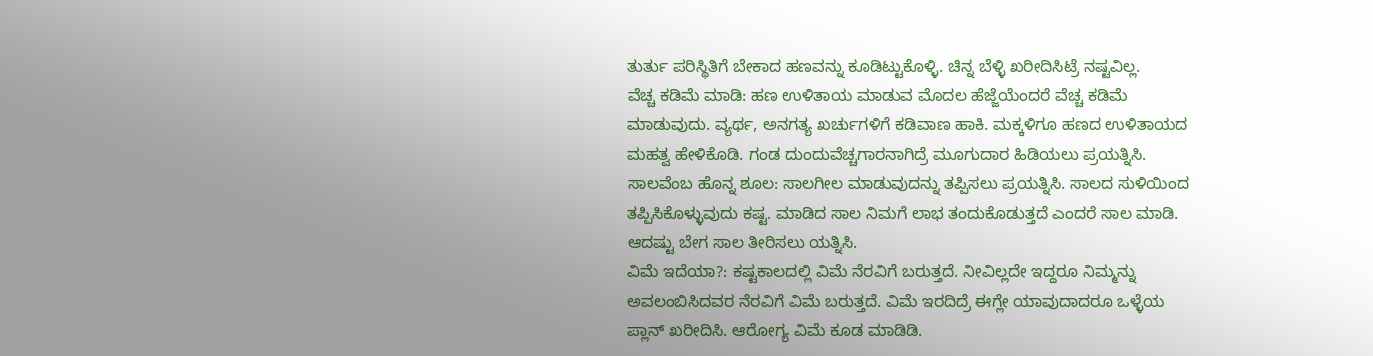ತುರ್ತು ಪರಿಸ್ಥಿತಿಗೆ ಬೇಕಾದ ಹಣವನ್ನು ಕೂಡಿಟ್ಟುಕೊಳ್ಳಿ. ಚಿನ್ನ ಬೆಳ್ಳಿ ಖರೀದಿಸಿಟ್ರೆ ನಷ್ಟವಿಲ್ಲ.
ವೆಚ್ಚ ಕಡಿಮೆ ಮಾಡಿ: ಹಣ ಉಳಿತಾಯ ಮಾಡುವ ಮೊದಲ ಹೆಜ್ಜೆಯೆಂದರೆ ವೆಚ್ಚ ಕಡಿಮೆ ಮಾಡುವುದು. ವ್ಯರ್ಥ, ಅನಗತ್ಯ ಖರ್ಚುಗಳಿಗೆ ಕಡಿವಾಣ ಹಾಕಿ. ಮಕ್ಕಳಿಗೂ ಹಣದ ಉಳಿತಾಯದ ಮಹತ್ವ ಹೇಳಿಕೊಡಿ. ಗಂಡ ದುಂದುವೆಚ್ಚಗಾರನಾಗಿದ್ರೆ ಮೂಗುದಾರ ಹಿಡಿಯಲು ಪ್ರಯತ್ನಿಸಿ.
ಸಾಲವೆಂಬ ಹೊನ್ನ ಶೂಲ: ಸಾಲಗೀಲ ಮಾಡುವುದನ್ನು ತಪ್ಪಿಸಲು ಪ್ರಯತ್ನಿಸಿ. ಸಾಲದ ಸುಳಿಯಿಂದ ತಪ್ಪಿಸಿಕೊಳ್ಳುವುದು ಕಷ್ಟ. ಮಾಡಿದ ಸಾಲ ನಿಮಗೆ ಲಾಭ ತಂದುಕೊಡುತ್ತದೆ ಎಂದರೆ ಸಾಲ ಮಾಡಿ. ಆದಷ್ಟು ಬೇಗ ಸಾಲ ತೀರಿಸಲು ಯತ್ನಿಸಿ.
ವಿಮೆ ಇದೆಯಾ?: ಕಷ್ಟಕಾಲದಲ್ಲಿ ವಿಮೆ ನೆರವಿಗೆ ಬರುತ್ತದೆ. ನೀವಿಲ್ಲದೇ ಇದ್ದರೂ ನಿಮ್ಮನ್ನು ಅವಲಂಬಿಸಿದವರ ನೆರವಿಗೆ ವಿಮೆ ಬರುತ್ತದೆ. ವಿಮೆ ಇರದಿದ್ರೆ ಈಗ್ಲೇ ಯಾವುದಾದರೂ ಒಳ್ಳೆಯ ಪ್ಲಾನ್ ಖರೀದಿಸಿ. ಆರೋಗ್ಯ ವಿಮೆ ಕೂಡ ಮಾಡಿಡಿ.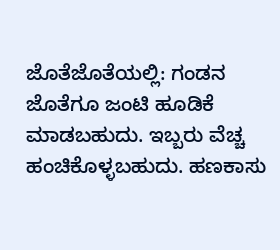ಜೊತೆಜೊತೆಯಲ್ಲಿ: ಗಂಡನ ಜೊತೆಗೂ ಜಂಟಿ ಹೂಡಿಕೆ ಮಾಡಬಹುದು. ಇಬ್ಬರು ವೆಚ್ಚ ಹಂಚಿಕೊಳ್ಳಬಹುದು. ಹಣಕಾಸು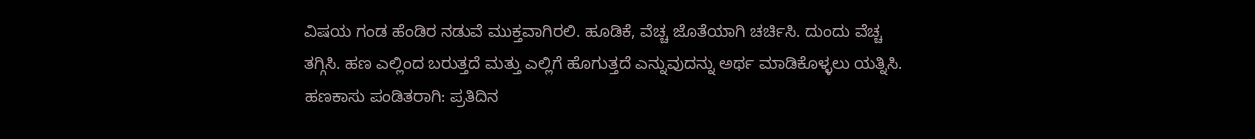ವಿಷಯ ಗಂಡ ಹೆಂಡಿರ ನಡುವೆ ಮುಕ್ತವಾಗಿರಲಿ. ಹೂಡಿಕೆ, ವೆಚ್ಚ ಜೊತೆಯಾಗಿ ಚರ್ಚಿಸಿ. ದುಂದು ವೆಚ್ಚ ತಗ್ಗಿಸಿ. ಹಣ ಎಲ್ಲಿಂದ ಬರುತ್ತದೆ ಮತ್ತು ಎಲ್ಲಿಗೆ ಹೊಗುತ್ತದೆ ಎನ್ನುವುದನ್ನು ಅರ್ಥ ಮಾಡಿಕೊಳ್ಳಲು ಯತ್ನಿಸಿ.
ಹಣಕಾಸು ಪಂಡಿತರಾಗಿ: ಪ್ರತಿದಿನ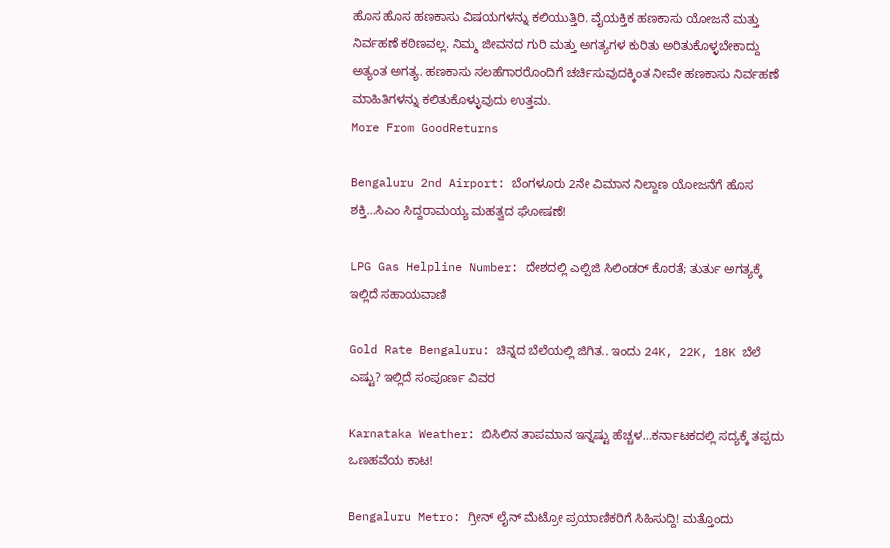ಹೊಸ ಹೊಸ ಹಣಕಾಸು ವಿಷಯಗಳನ್ನು ಕಲಿಯುತ್ತಿರಿ. ವೈಯಕ್ತಿಕ ಹಣಕಾಸು ಯೋಜನೆ ಮತ್ತು ನಿರ್ವಹಣೆ ಕಠಿಣವಲ್ಲ. ನಿಮ್ಮ ಜೀವನದ ಗುರಿ ಮತ್ತು ಅಗತ್ಯಗಳ ಕುರಿತು ಅರಿತುಕೊಳ್ಳಬೇಕಾದ್ದು ಅತ್ಯಂತ ಅಗತ್ಯ. ಹಣಕಾಸು ಸಲಹೆಗಾರರೊಂದಿಗೆ ಚರ್ಚಿಸುವುದಕ್ಕಿಂತ ನೀವೇ ಹಣಕಾಸು ನಿರ್ವಹಣೆ ಮಾಹಿತಿಗಳನ್ನು ಕಲಿತುಕೊಳ್ಳುವುದು ಉತ್ತಮ.
More From GoodReturns

Bengaluru 2nd Airport: ಬೆಂಗಳೂರು 2ನೇ ವಿಮಾನ ನಿಲ್ದಾಣ ಯೋಜನೆಗೆ ಹೊಸ ಶಕ್ತಿ…ಸಿಎಂ ಸಿದ್ದರಾಮಯ್ಯ ಮಹತ್ವದ ಘೋಷಣೆ!

LPG Gas Helpline Number: ದೇಶದಲ್ಲಿ ಎಲ್ಪಿಜಿ ಸಿಲಿಂಡರ್ ಕೊರತೆ; ತುರ್ತು ಅಗತ್ಯಕ್ಕೆ ಇಲ್ಲಿದೆ ಸಹಾಯವಾಣಿ

Gold Rate Bengaluru: ಚಿನ್ನದ ಬೆಲೆಯಲ್ಲಿ ಜಿಗಿತ.. ಇಂದು 24K, 22K, 18K ಬೆಲೆ ಎಷ್ಟು? ಇಲ್ಲಿದೆ ಸಂಪೂರ್ಣ ವಿವರ

Karnataka Weather: ಬಿಸಿಲಿನ ತಾಪಮಾನ ಇನ್ನಷ್ಟು ಹೆಚ್ಚಳ…ಕರ್ನಾಟಕದಲ್ಲಿ ಸದ್ಯಕ್ಕೆ ತಪ್ಪದು ಒಣಹವೆಯ ಕಾಟ!

Bengaluru Metro: ಗ್ರೀನ್ ಲೈನ್ ಮೆಟ್ರೋ ಪ್ರಯಾಣಿಕರಿಗೆ ಸಿಹಿಸುದ್ದಿ! ಮತ್ತೊಂದು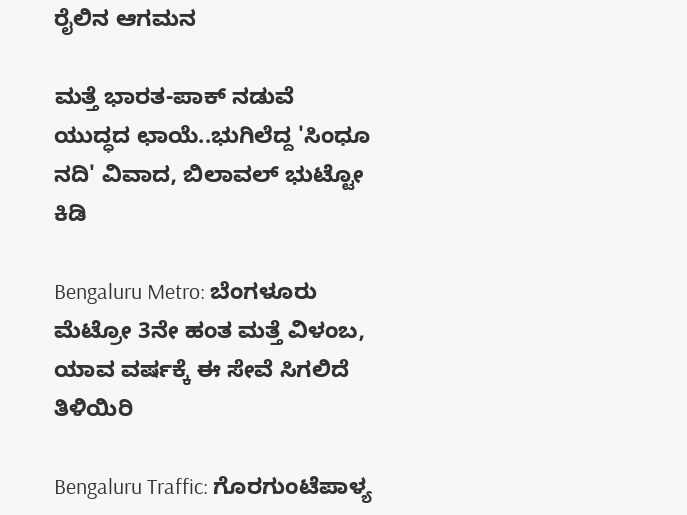ರೈಲಿನ ಆಗಮನ

ಮತ್ತೆ ಭಾರತ-ಪಾಕ್ ನಡುವೆ ಯುದ್ಧದ ಛಾಯೆ..ಭುಗಿಲೆದ್ದ 'ಸಿಂಧೂ ನದಿ' ವಿವಾದ, ಬಿಲಾವಲ್ ಭುಟ್ಟೋ ಕಿಡಿ

Bengaluru Metro: ಬೆಂಗಳೂರು ಮೆಟ್ರೋ 3ನೇ ಹಂತ ಮತ್ತೆ ವಿಳಂಬ, ಯಾವ ವರ್ಷಕ್ಕೆ ಈ ಸೇವೆ ಸಿಗಲಿದೆ ತಿಳಿಯಿರಿ

Bengaluru Traffic: ಗೊರಗುಂಟೆಪಾಳ್ಯ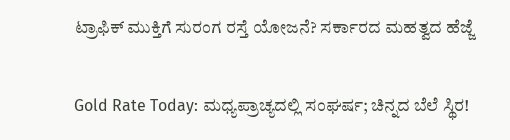ಟ್ರಾಫಿಕ್ ಮುಕ್ತಿಗೆ ಸುರಂಗ ರಸ್ತೆ ಯೋಜನೆ? ಸರ್ಕಾರದ ಮಹತ್ವದ ಹೆಜ್ಜೆ

Gold Rate Today: ಮಧ್ಯಪ್ರಾಚ್ಯದಲ್ಲಿ ಸಂಘರ್ಷ; ಚಿನ್ನದ ಬೆಲೆ ಸ್ಥಿರ!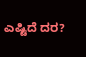ಎಷ್ಟಿದೆ ದರ?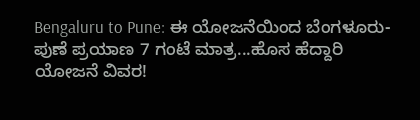Bengaluru to Pune: ಈ ಯೋಜನೆಯಿಂದ ಬೆಂಗಳೂರು-ಪುಣೆ ಪ್ರಯಾಣ 7 ಗಂಟೆ ಮಾತ್ರ...ಹೊಸ ಹೆದ್ದಾರಿ ಯೋಜನೆ ವಿವರ!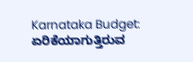Karnataka Budget: ಏರಿಕೆಯಾಗುತ್ತಿರುವ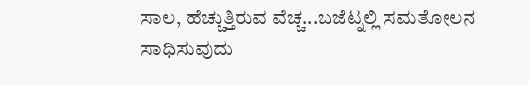ಸಾಲ, ಹೆಚ್ಚುತ್ತಿರುವ ವೆಚ್ಚ...ಬಜೆಟ್ನಲ್ಲಿ ಸಮತೋಲನ ಸಾಧಿಸುವುದು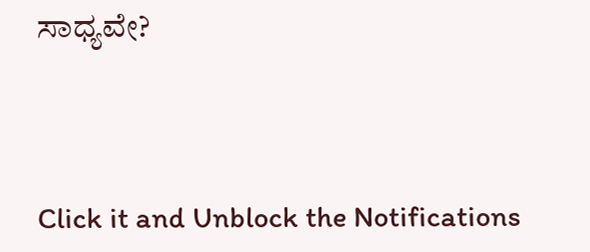ಸಾಧ್ಯವೇ?



Click it and Unblock the Notifications